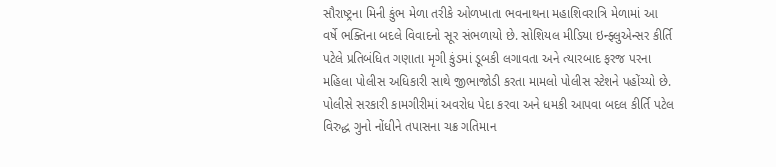સૌરાષ્ટ્રના મિની કુંભ મેળા તરીકે ઓળખાતા ભવનાથના મહાશિવરાત્રિ મેળામાં આ વર્ષે ભક્તિના બદલે વિવાદનો સૂર સંભળાયો છે. સોશિયલ મીડિયા ઇન્ફ્લુએન્સર કીર્તિ પટેલે પ્રતિબંધિત ગણાતા મૃગી કુંડમાં ડૂબકી લગાવતા અને ત્યારબાદ ફરજ પરના મહિલા પોલીસ અધિકારી સાથે જીભાજોડી કરતા મામલો પોલીસ સ્ટેશને પહોંચ્યો છે. પોલીસે સરકારી કામગીરીમાં અવરોધ પેદા કરવા અને ધમકી આપવા બદલ કીર્તિ પટેલ વિરુદ્ધ ગુનો નોંધીને તપાસના ચક્ર ગતિમાન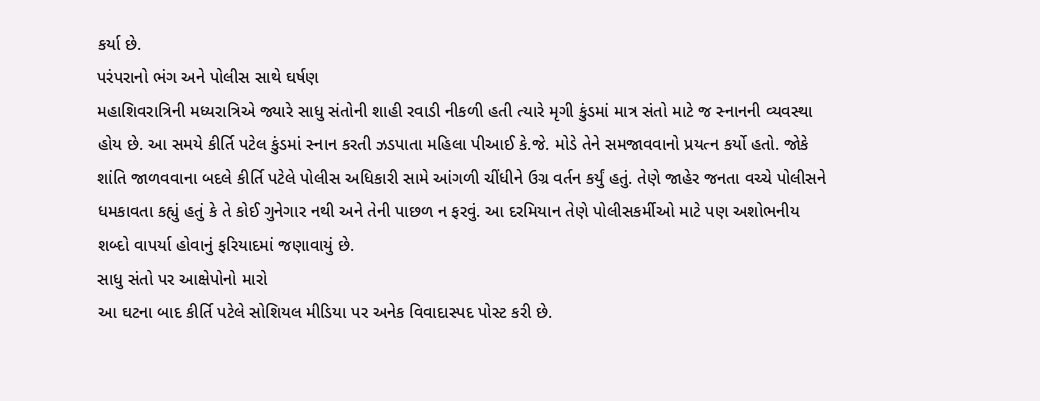કર્યા છે.
પરંપરાનો ભંગ અને પોલીસ સાથે ઘર્ષણ
મહાશિવરાત્રિની મધ્યરાત્રિએ જ્યારે સાધુ સંતોની શાહી રવાડી નીકળી હતી ત્યારે મૃગી કુંડમાં માત્ર સંતો માટે જ સ્નાનની વ્યવસ્થા હોય છે. આ સમયે કીર્તિ પટેલ કુંડમાં સ્નાન કરતી ઝડપાતા મહિલા પીઆઈ કે.જે. મોડે તેને સમજાવવાનો પ્રયત્ન કર્યો હતો. જોકે શાંતિ જાળવવાના બદલે કીર્તિ પટેલે પોલીસ અધિકારી સામે આંગળી ચીંધીને ઉગ્ર વર્તન કર્યું હતું. તેણે જાહેર જનતા વચ્ચે પોલીસને ધમકાવતા કહ્યું હતું કે તે કોઈ ગુનેગાર નથી અને તેની પાછળ ન ફરવું. આ દરમિયાન તેણે પોલીસકર્મીઓ માટે પણ અશોભનીય શબ્દો વાપર્યા હોવાનું ફરિયાદમાં જણાવાયું છે.
સાધુ સંતો પર આક્ષેપોનો મારો
આ ઘટના બાદ કીર્તિ પટેલે સોશિયલ મીડિયા પર અનેક વિવાદાસ્પદ પોસ્ટ કરી છે.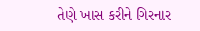તેણે ખાસ કરીને ગિરનાર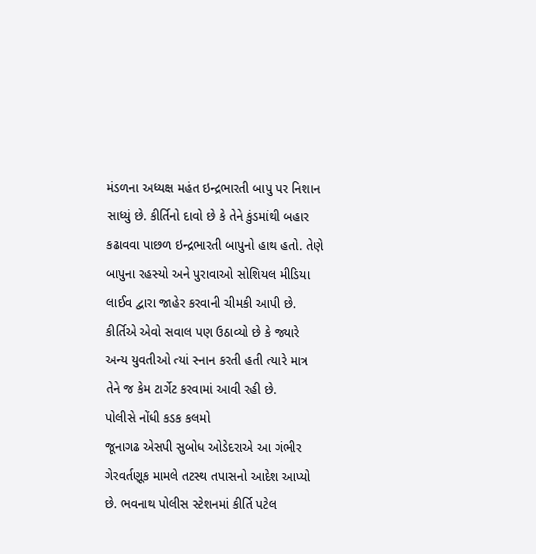મંડળના અધ્યક્ષ મહંત ઇન્દ્રભારતી બાપુ પર નિશાન સાધ્યું છે. કીર્તિનો દાવો છે કે તેને કુંડમાંથી બહાર કઢાવવા પાછળ ઇન્દ્રભારતી બાપુનો હાથ હતો. તેણે બાપુના રહસ્યો અને પુરાવાઓ સોશિયલ મીડિયા લાઈવ દ્વારા જાહેર કરવાની ચીમકી આપી છે. કીર્તિએ એવો સવાલ પણ ઉઠાવ્યો છે કે જ્યારે અન્ય યુવતીઓ ત્યાં સ્નાન કરતી હતી ત્યારે માત્ર તેને જ કેમ ટાર્ગેટ કરવામાં આવી રહી છે.
પોલીસે નોંધી કડક કલમો
જૂનાગઢ એસપી સુબોધ ઓડેદરાએ આ ગંભીર ગેરવર્તણૂક મામલે તટસ્થ તપાસનો આદેશ આપ્યો છે. ભવનાથ પોલીસ સ્ટેશનમાં કીર્તિ પટેલ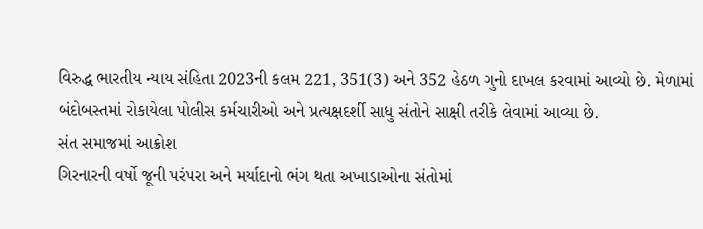વિરુદ્ધ ભારતીય ન્યાય સંહિતા 2023ની કલમ 221, 351(3) અને 352 હેઠળ ગુનો દાખલ કરવામાં આવ્યો છે. મેળામાં બંદોબસ્તમાં રોકાયેલા પોલીસ કર્મચારીઓ અને પ્રત્યક્ષદર્શી સાધુ સંતોને સાક્ષી તરીકે લેવામાં આવ્યા છે.
સંત સમાજમાં આક્રોશ
ગિરનારની વર્ષો જૂની પરંપરા અને મર્યાદાનો ભંગ થતા અખાડાઓના સંતોમાં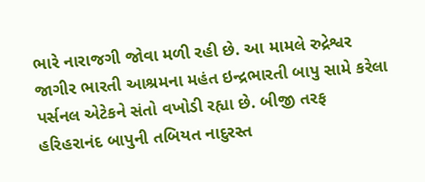ભારે નારાજગી જોવા મળી રહી છે. આ મામલે રુદ્રેશ્વર જાગીર ભારતી આશ્રમના મહંત ઇન્દ્રભારતી બાપુ સામે કરેલા પર્સનલ એટેકને સંતો વખોડી રહ્યા છે. બીજી તરફ હરિહરાનંદ બાપુની તબિયત નાદુરસ્ત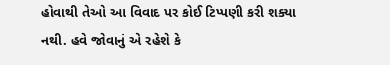હોવાથી તેઓ આ વિવાદ પર કોઈ ટિપ્પણી કરી શક્યા નથી. હવે જોવાનું એ રહેશે કે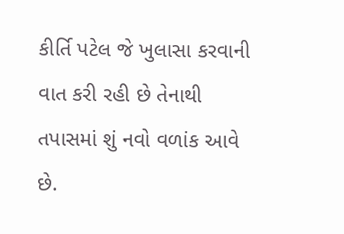કીર્તિ પટેલ જે ખુલાસા કરવાની વાત કરી રહી છે તેનાથી તપાસમાં શું નવો વળાંક આવે છે.